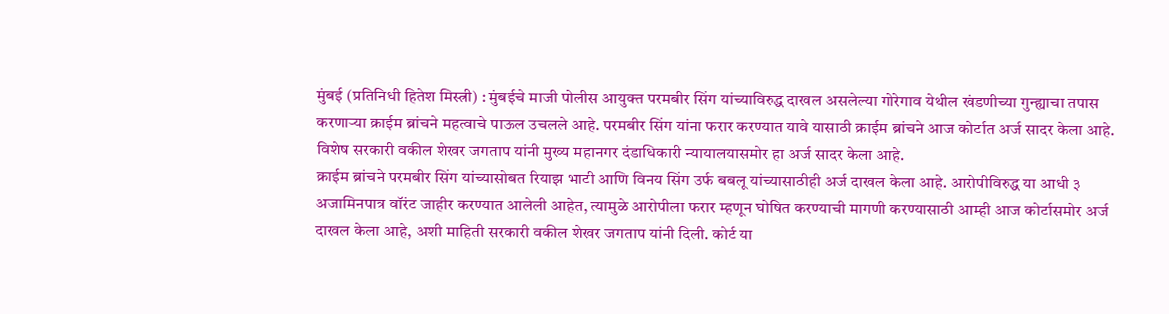मुंबई (प्रतिनिधी हितेश मिस्त्री) : मुंबईचे माजी पोलीस आयुक्त परमबीर सिंग यांच्याविरुद्ध दाखल असलेल्या गोरेगाव येथील खंडणीच्या गुन्ह्याचा तपास करणाऱ्या क्राईम ब्रांचने महत्वाचे पाऊल उचलले आहे. परमबीर सिंग यांना फरार करण्यात यावे यासाठी क्राईम ब्रांचने आज कोर्टात अर्ज सादर केला आहे. विशेष सरकारी वकील शेखर जगताप यांनी मुख्य महानगर दंडाधिकारी न्यायालयासमोर हा अर्ज सादर केला आहे.
क्राईम ब्रांचने परमबीर सिंग यांच्यासोबत रियाझ भाटी आणि विनय सिंग उर्फ बबलू यांच्यासाठीही अर्ज दाखल केला आहे. आरोपीविरुद्ध या आधी ३ अजामिनपात्र वॉरंट जाहीर करण्यात आलेली आहेत, त्यामुळे आरोपीला फरार म्हणून घोषित करण्याची मागणी करण्यासाठी आम्ही आज कोर्टासमोर अर्ज दाखल केला आहे, अशी माहिती सरकारी वकील शेखर जगताप यांनी दिली. कोर्ट या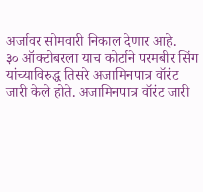अर्जावर सोमवारी निकाल देणार आहे.
३० ऑक्टोबरला याच कोर्टाने परमबीर सिंग यांच्याविरुद्ध तिसरे अजामिनपात्र वॉरंट जारी केले होते. अजामिनपात्र वॉरंट जारी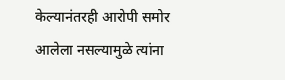केल्यानंतरही आरोपी समोर आलेला नसल्यामुळे त्यांना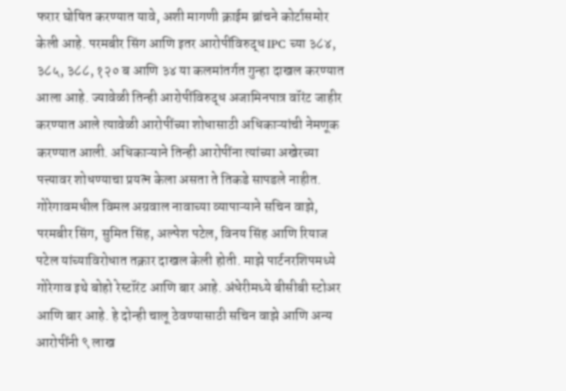फरार घोषित करण्यात यावे, अशी मागणी क्राईम ब्रांचने कोर्टासमोर केली आहे. परमबीर सिंग आणि इतर आरोपींविरुद्ध IPC च्या ३८४, ३८५, ३८८, १२० ब आणि ३४ या कलमांतर्गत गुन्हा दाखल करण्यात आला आहे. ज्यावेळी तिन्ही आरोपींविरुद्ध अजामिनपात्र वॉरंट जाहीर करण्यात आले त्यावेळी आरोपींच्या शोधासाठी अधिकाऱ्यांची नेमणूक करण्यात आली. अधिकाऱ्याने तिन्ही आरोपींना त्यांच्या अखेरच्या पत्त्यावर शोधण्याचा प्रयत्न केला असता ते तिकडे सापडले नाहीत.
गोरेगावमधील विमल अग्रवाल नावाच्या व्यापाऱ्याने सचिन वाझे, परमबीर सिंग, सुमित सिंह, अल्पेश पटेल, विनय सिंह आणि रियाज पटेल यांच्याविरोधात तक्रार दाखल केली होती. माझे पार्टनरशिपमध्ये गोरेगाव इथे बोहो रेस्टॉरंट आणि बार आहे. अंधेरीमध्ये बीसीबी स्टोअर आणि बार आहे. हे दोन्ही चालू ठेवण्यासाठी सचिन वाझे आणि अन्य आरोपींनी ९ लाख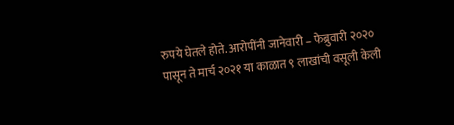रुपये घेतले होते. आरोपींनी जानेवारी – फेब्रुवारी २०२० पासून ते मार्च २०२१ या काळात ९ लाखांची वसूली केली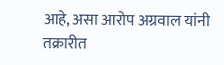आहे, असा आरोप अग्रवाल यांनी तक्रारीत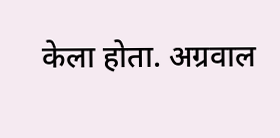केला होता. अग्रवाल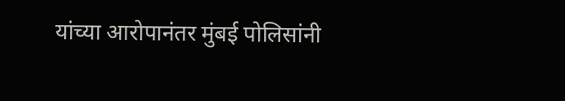यांच्या आरोपानंतर मुंबई पोलिसांनी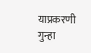याप्रकरणी गुन्हा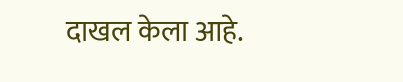दाखल केला आहे.